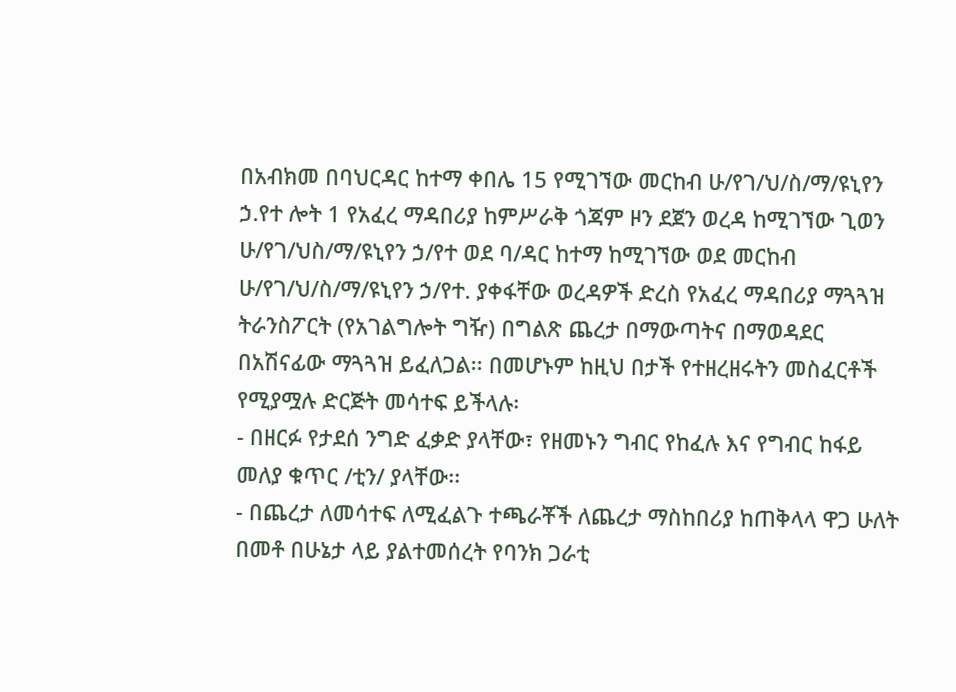በአብክመ በባህርዳር ከተማ ቀበሌ 15 የሚገኘው መርከብ ሁ/የገ/ህ/ስ/ማ/ዩኒየን ኃ.የተ ሎት 1 የአፈረ ማዳበሪያ ከምሥራቅ ጎጃም ዞን ደጀን ወረዳ ከሚገኘው ጊወን ሁ/የገ/ህስ/ማ/ዩኒየን ኃ/የተ ወደ ባ/ዳር ከተማ ከሚገኘው ወደ መርከብ ሁ/የገ/ህ/ስ/ማ/ዩኒየን ኃ/የተ. ያቀፋቸው ወረዳዎች ድረስ የአፈረ ማዳበሪያ ማጓጓዝ ትራንስፖርት (የአገልግሎት ግዥ) በግልጽ ጨረታ በማውጣትና በማወዳደር በአሽናፊው ማጓጓዝ ይፈለጋል፡፡ በመሆኑም ከዚህ በታች የተዘረዘሩትን መስፈርቶች የሚያሟሉ ድርጅት መሳተፍ ይችላሉ፡
- በዘርፉ የታደሰ ንግድ ፈቃድ ያላቸው፣ የዘመኑን ግብር የከፈሉ እና የግብር ከፋይ መለያ ቁጥር /ቲን/ ያላቸው፡፡
- በጨረታ ለመሳተፍ ለሚፈልጉ ተጫራቾች ለጨረታ ማስከበሪያ ከጠቅላላ ዋጋ ሁለት በመቶ በሁኔታ ላይ ያልተመሰረት የባንክ ጋራቲ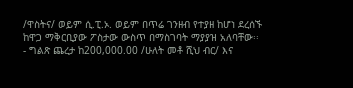/ዋስትና/ ወይም ሲ.ፒ.ኦ. ወይም በጥሬ ገንዘብ የተያዘ ከሆነ ደረሰኙ ከዋጋ ማቅርቢያው ፖስታው ውስጥ በማስገባት ማያያዝ አለባቸው፡፡
- ግልጽ ጨረታ ከ200,000.00 /ሁለት መቶ ሺህ ብር/ እና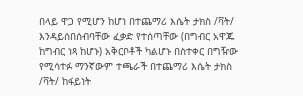በላይ ዋጋ የሚሆን ከሆነ በተጨማሪ እሴት ታክስ /ቫት/ እንዳይሰበሰብባቸው ፈቃድ የተሰጣቸው (በግብር አዋጁ ከግብር ነጻ ከሆኑ) አቅርቦቶች ካልሆኑ በስተቀር በግዥው የሚሳተፉ ማንኛውም ተጫራች በተጨማሪ እሴት ታክስ /ቫት/ ከፋይነት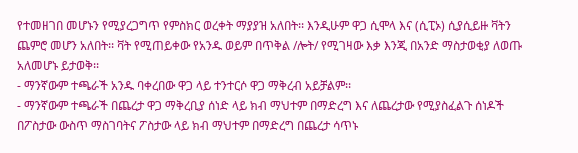የተመዘገበ መሆኑን የሚያረጋግጥ የምስክር ወረቀት ማያያዝ አለበት፡፡ እንዲሁም ዋጋ ሲሞላ እና (ሲፒኦ) ሲያሲይዙ ቫትን ጨምሮ መሆን አለበት፡፡ ቫት የሚጠይቀው የአንዱ ወይም በጥቅል /ሎት/ የሚገዛው እቃ እንጂ በአንድ ማስታወቂያ ለወጡ አለመሆኑ ይታወቅ፡፡
- ማንኛውም ተጫራች አንዱ ባቀረበው ዋጋ ላይ ተንተርሶ ዋጋ ማቅረብ አይቻልም፡፡
- ማንኛውም ተጫራች በጨረታ ዋጋ ማቅረቢያ ሰነድ ላይ ክብ ማህተም በማድረግ እና ለጨረታው የሚያስፈልጉ ሰነዶች በፖስታው ውስጥ ማስገባትና ፖስታው ላይ ክብ ማህተም በማድረግ በጨረታ ሳጥኑ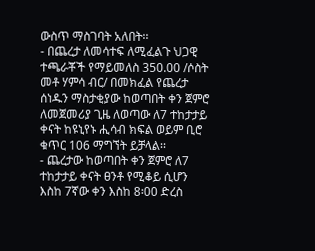ውስጥ ማስገባት አለበት፡፡
- በጨረታ ለመሳተፍ ለሚፈልጉ ህጋዊ ተጫራቾች የማይመለስ 350.00 /ሶስት መቶ ሃምሳ ብር/ በመክፈል የጨረታ ሰነዱን ማስታቂያው ከወጣበት ቀን ጀምሮ ለመጀመሪያ ጊዜ ለወጣው ለ7 ተከታታይ ቀናት ከዩኒየኑ ሒሳብ ክፍል ወይም ቢሮ ቁጥር 106 ማግኘት ይቻላል፡፡
- ጨረታው ከወጣበት ቀን ጀምሮ ለ7 ተከታታይ ቀናት ፀንቶ የሚቆይ ሲሆን እስከ 7ኛው ቀን እስከ 8፡00 ድረስ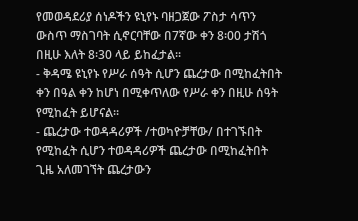የመወዳደሪያ ሰነዶችን ዩኒየኑ ባዘጋጀው ፖስታ ሳጥን ውስጥ ማስገባት ሲኖርባቸው በ7ኛው ቀን 8፡00 ታሽጎ በዚሁ እለት 8፡30 ላይ ይከፈታል፡፡
- ቅዳሜ ዩኒየኑ የሥራ ሰዓት ሲሆን ጨረታው በሚከፈትበት ቀን በዓል ቀን ከሆነ በሚቀጥለው የሥራ ቀን በዚሁ ሰዓት የሚከፈት ይሆናል፡፡
- ጨረታው ተወዳዳሪዎች /ተወካዮቻቸው/ በተገኙበት የሚከፈት ሲሆን ተወዳዳሪዎች ጨረታው በሚከፈትበት ጊዜ አለመገኘት ጨረታውን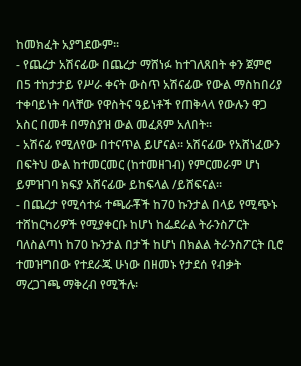ከመክፈት አያግደውም፡፡
- የጨረታ አሽናፊው በጨረታ ማሸነፉ ከተገለጸበት ቀን ጀምሮ በ5 ተከታታይ የሥራ ቀናት ውስጥ አሽናፊው የውል ማስከበሪያ ተቀባይነት ባላቸው የዋስትና ዓይነቶች የጠቅላላ የውሉን ዋጋ አስር በመቶ በማስያዝ ውል መፈጸም አለበት፡፡
- አሽናፊ የሚለየው በተናጥል ይሆናል፡፡ አሽናፊው የአሸነፈውን በፍትህ ውል ከተመርመር (ከተመዘገብ) የምርመራም ሆነ ይምዝገባ ክፍያ አሸናፊው ይከፍላል /ይሸፍናል፡፡
- በጨረታ የሚሳተፉ ተጫራቾች ከ70 ኩንታል በላይ የሚጭኑ ተሸከርካሪዎች የሚያቀርቡ ከሆነ ከፌደራል ትራንስፖርት ባለስልጣነ ከ70 ኩንታል በታች ከሆነ በክልል ትራንስፖርት ቢሮ ተመዝግበው የተደራጁ ሁነው በዘመኑ የታደሰ የብቃት ማረጋገጫ ማቅረብ የሚችሉ፡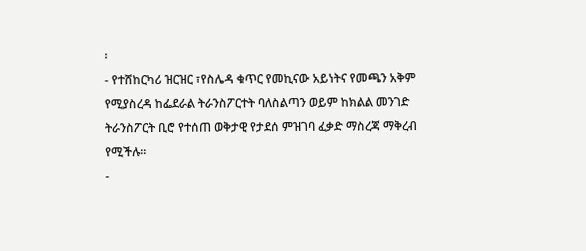፡
- የተሸከርካሪ ዝርዝር ፣የስሌዳ ቁጥር የመኪናው አይነትና የመጫን አቅም የሚያስረዳ ከፌደራል ትራንስፖርተት ባለስልጣን ወይም ከክልል መንገድ ትራንስፖርት ቢሮ የተሰጠ ወቅታዊ የታደሰ ምዝገባ ፈቃድ ማስረጃ ማቅረብ የሚችሉ፡፡
-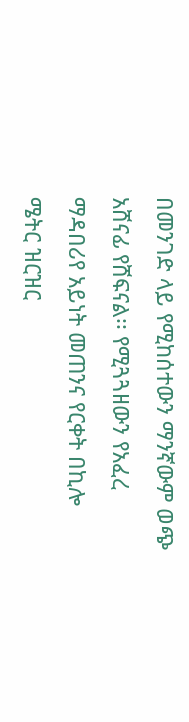በመንገድ ላይ የሚከሰተውን ማንኛውም ወጭ አሸናፊ የሸፍናል፡፡ የሚጓጓዘውን የአፈረ ማዳበሪየ አይነት መጠንና የርቀት በኪሎ ሜትር ዝርዝር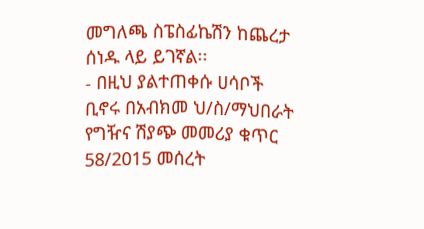መግለጫ ስፔስፊኬሽን ከጨረታ ሰነዱ ላይ ይገኛል፡፡
- በዚህ ያልተጠቀሱ ሀሳቦች ቢኖሩ በአብክመ ህ/ስ/ማህበራት የግዥና ሽያጭ መመሪያ ቁጥር 58/2015 መሰረት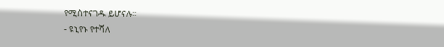የሚስተናገዱ ይሆናሉ፡፡
- ዩኒየኑ የተሻለ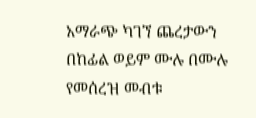አማራጭ ካገኘ ጨረታውን በከፊል ወይም ሙሉ በሙሉ የመሰረዝ መብቱ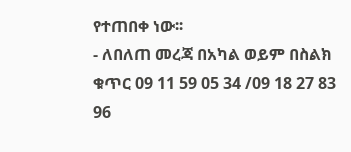የተጠበቀ ነው፡፡
- ለበለጠ መረጃ በአካል ወይም በስልክ ቁጥር 09 11 59 05 34 /09 18 27 83 96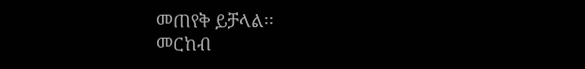መጠየቅ ይቻላል፡፡
መርከብ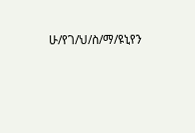ሁ/የገ/ህ/ስ/ማ/ዩኒየን